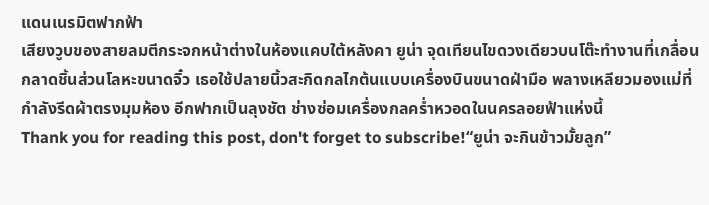แดนเนรมิตฟากฟ้า
เสียงวูบของสายลมตีกระจกหน้าต่างในห้องแคบใต้หลังคา ยูน่า จุดเทียนไขดวงเดียวบนโต๊ะทำงานที่เกลื่อนกลาดชิ้นส่วนโลหะขนาดจิ๋ว เธอใช้ปลายนิ้วสะกิดกลไกต้นแบบเครื่องบินขนาดฝ่ามือ พลางเหลียวมองแม่ที่กำลังรีดผ้าตรงมุมห้อง อีกฟากเป็นลุงชัต ช่างซ่อมเครื่องกลคร่ำหวอดในนครลอยฟ้าแห่งนี้
Thank you for reading this post, don't forget to subscribe!“ยูน่า จะกินข้าวมั้ยลูก”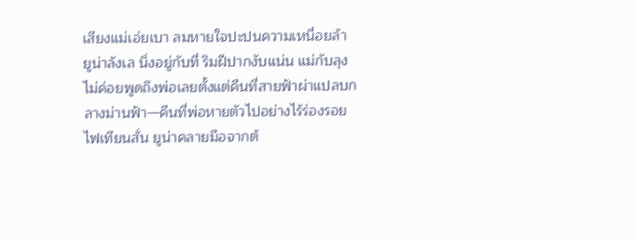เสียงแม่เอ่ยเบา ลมหายใจปะปนความเหนื่อยล้า
ยูน่าลังเล นิ่งอยู่กับที่ ริมฝีปากงับแน่น แม่กับลุงไม่ค่อยพูดถึงพ่อเลยตั้งแต่คืนที่สายฟ้าผ่าแปลบกลางม่านฟ้า—คืนที่พ่อหายตัวไปอย่างไร้ร่องรอย
ไฟเทียนสั่น ยูน่าคลายมือจากต้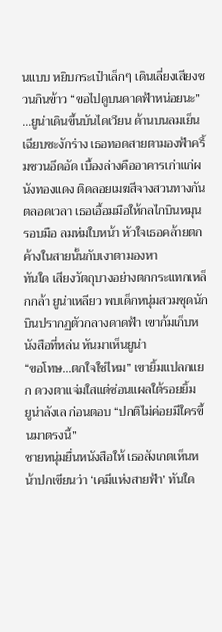นแบบ หยิบกระเป๋าเล็กๆ เดินเลี่ยงเสียงชวนกินข้าว “ขอไปดูบนดาดฟ้าหน่อยนะ”
…ยูน่าเดินขึ้นบันไดเวียน ด้านบนลมเย็นเฉียบชะงักร่าง เธอทอดสายตามองฟ้าครึ้มชวนอึดอัด เบื้องล่างคืออาคารเก่าแก่ผนังทองแดง ติดลอยเมฆสีจางสวนทางกันตลอดเวลา เธอเอื้อมมือให้กลไกบินหมุนรอบมือ ลมห่มใบหน้า หัวใจเธอคล้ายตกค้างในสายนั้นกับเงาตามองหา
ทันใด เสียงวัตถุบางอย่างตกกระแทกเหล็กกล้า ยูน่าเหลียว พบเด็กหนุ่มสวมชุดนักบินปรากฏตัวกลางดาดฟ้า เขาก้มเก็บหนังสือที่หล่น หันมาเห็นยูน่า
“ขอโทษ…ตกใจใช่ไหม” เขายิ้มแปลกแยก ดวงตาแจ่มใสแต่ซ่อนแผลใต้รอยยิ้ม
ยูน่าลังเล ก่อนตอบ “ปกติไม่ค่อยมีใครขึ้นมาตรงนี้”
ชายหนุ่มยื่นหนังสือให้ เธอสังเกตเห็นหน้าปกเขียนว่า ‘เคมีแห่งสายฟ้า’ ทันใด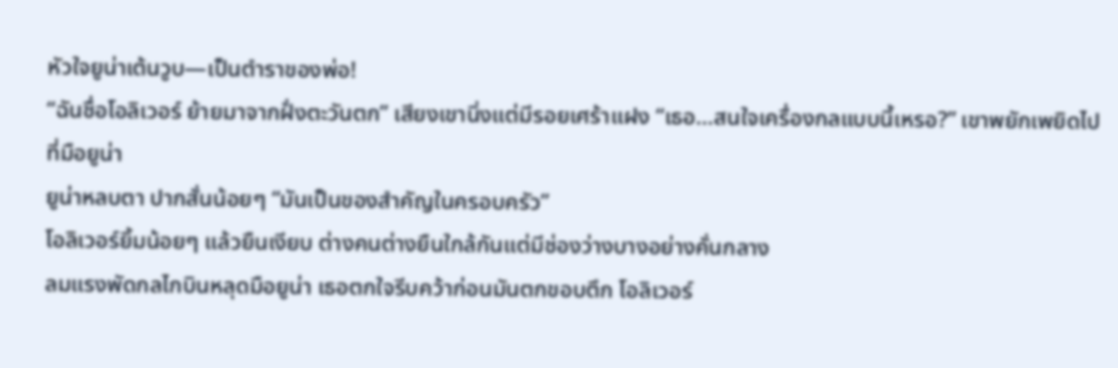หัวใจยูน่าเต้นวูบ—เป็นตำราของพ่อ!
“ฉันชื่อโอลิเวอร์ ย้ายมาจากฝั่งตะวันตก” เสียงเขานิ่งแต่มีรอยเศร้าแฝง “เธอ…สนใจเครื่องกลแบบนี้เหรอ?” เขาพยักเพยิดไปที่มือยูน่า
ยูน่าหลบตา ปากสั่นน้อยๆ “มันเป็นของสำคัญในครอบครัว”
โอลิเวอร์ยิ้มน้อยๆ แล้วยืนเงียบ ต่างคนต่างยืนใกล้กันแต่มีช่องว่างบางอย่างคั่นกลาง
ลมแรงพัดกลไกบินหลุดมือยูน่า เธอตกใจรีบคว้าก่อนมันตกขอบตึก โอลิเวอร์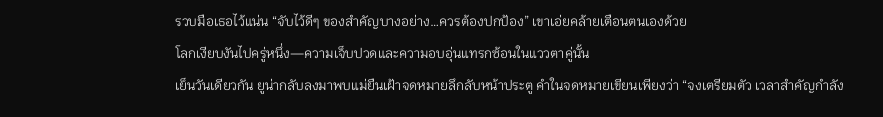รวบมือเธอไว้แน่น “จับไว้ดีๆ ของสำคัญบางอย่าง…ควรต้องปกป้อง” เขาเอ่ยคล้ายเตือนตนเองด้วย
โลกเงียบงันไปครู่หนึ่ง—ความเจ็บปวดและความอบอุ่นแทรกซ้อนในแววตาคู่นั้น
เย็นวันเดียวกัน ยูน่ากลับลงมาพบแม่ยืนเฝ้าจดหมายลึกลับหน้าประตู คำในจดหมายเขียนเพียงว่า “จงเตรียมตัว เวลาสำคัญกำลัง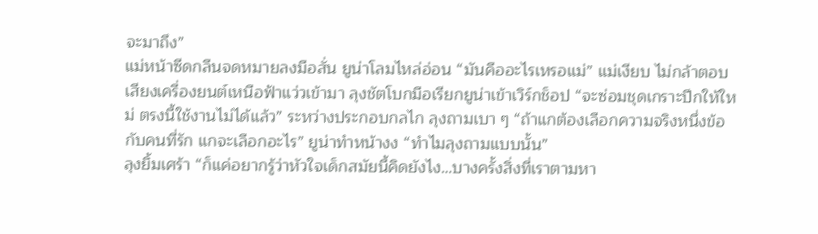จะมาถึง”
แม่หน้าซีดกลืนจดหมายลงมือสั่น ยูน่าโลมไหล่อ่อน “มันคืออะไรเหรอแม่” แม่เงียบ ไม่กล้าตอบ
เสียงเครื่องยนต์เหนือฟ้าแว่วเข้ามา ลุงชัตโบกมือเรียกยูน่าเข้าเวิร์กช็อป “จะซ่อมชุดเกราะปีกให้ใหม่ ตรงนี้ใช้งานไม่ได้แล้ว” ระหว่างประกอบกลไก ลุงถามเบา ๆ “ถ้าแกต้องเลือกความจริงหนึ่งข้อกับคนที่รัก แกจะเลือกอะไร” ยูน่าทำหน้างง “ทำไมลุงถามแบบนั้น”
ลุงยิ้มเศร้า “ก็แค่อยากรู้ว่าหัวใจเด็กสมัยนี้คิดยังไง…บางครั้งสิ่งที่เราตามหา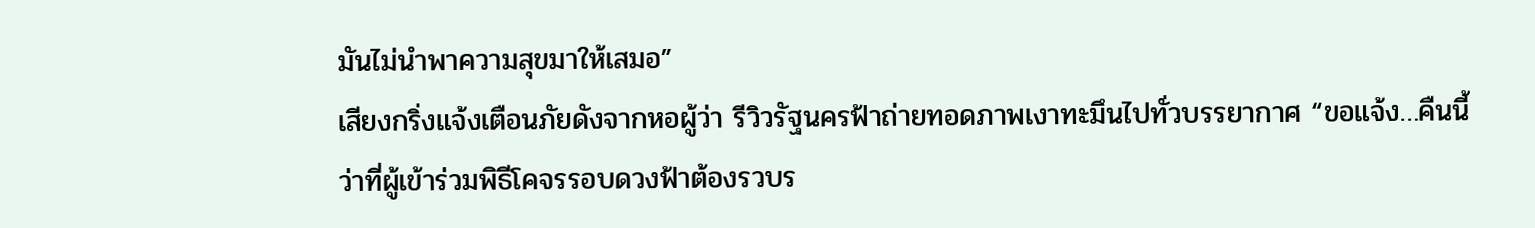มันไม่นำพาความสุขมาให้เสมอ”
เสียงกริ่งแจ้งเตือนภัยดังจากหอผู้ว่า รีวิวรัฐนครฟ้าถ่ายทอดภาพเงาทะมึนไปทั่วบรรยากาศ “ขอแจ้ง…คืนนี้ว่าที่ผู้เข้าร่วมพิธีโคจรรอบดวงฟ้าต้องรวบร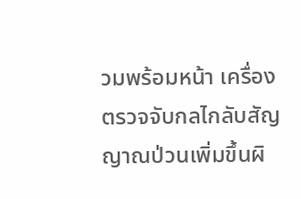วมพร้อมหน้า เครื่องตรวจจับกลไกลับสัญญาณป่วนเพิ่มขึ้นผิ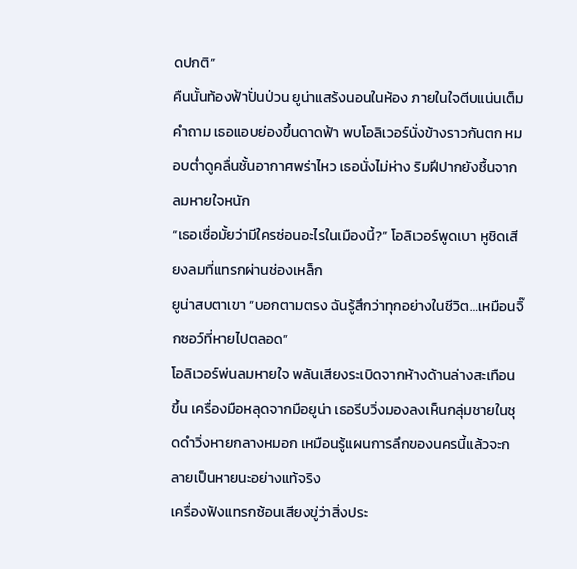ดปกติ”
คืนนั้นท้องฟ้าปั่นป่วน ยูน่าแสร้งนอนในห้อง ภายในใจตีบแน่นเต็มคำถาม เธอแอบย่องขึ้นดาดฟ้า พบโอลิเวอร์นั่งข้างราวกันตก หมอบต่ำดูคลื่นชั้นอากาศพร่าไหว เธอนั่งไม่ห่าง ริมฝีปากยังชื้นจากลมหายใจหนัก
“เธอเชื่อมั้ยว่ามีใครซ่อนอะไรในเมืองนี้?” โอลิเวอร์พูดเบา หูชิดเสียงลมที่แทรกผ่านช่องเหล็ก
ยูน่าสบตาเขา “บอกตามตรง ฉันรู้สึกว่าทุกอย่างในชีวิต…เหมือนจิ๊กซอว์ที่หายไปตลอด”
โอลิเวอร์พ่นลมหายใจ พลันเสียงระเบิดจากห้างด้านล่างสะเทือนขึ้น เครื่องมือหลุดจากมือยูน่า เธอรีบวิ่งมองลงเห็นกลุ่มชายในชุดดำวิ่งหายกลางหมอก เหมือนรู้แผนการลึกของนครนี้แล้วจะกลายเป็นหายนะอย่างแท้จริง
เครื่องฟังแทรกซ้อนเสียงขู่ว่าสิ่งประ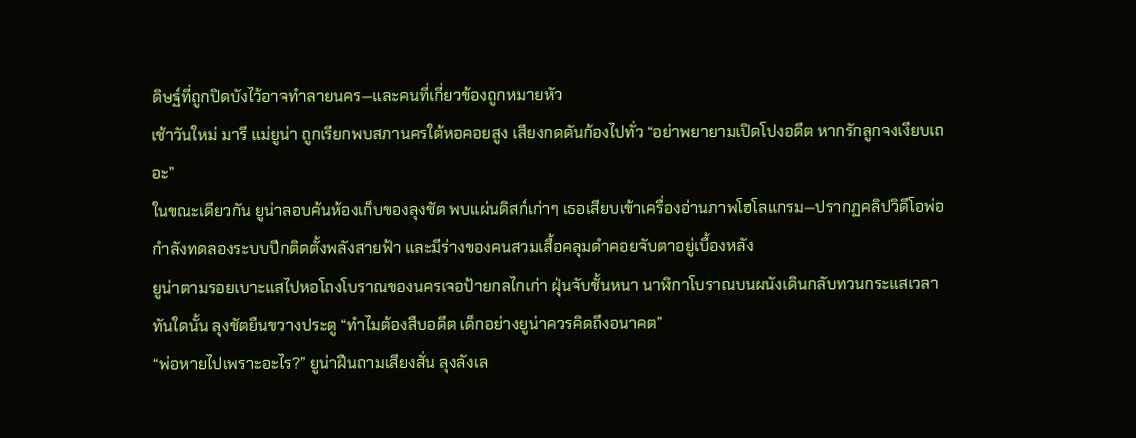ดิษฐ์ที่ถูกปิดบังไว้อาจทำลายนคร—และคนที่เกี่ยวข้องถูกหมายหัว
เช้าวันใหม่ มารี แม่ยูน่า ถูกเรียกพบสภานครใต้หอคอยสูง เสียงกดดันก้องไปทั่ว “อย่าพยายามเปิดโปงอดีต หากรักลูกจงเงียบเถอะ”
ในขณะเดียวกัน ยูน่าลอบค้นห้องเก็บของลุงชัต พบแผ่นดิสก์เก่าๆ เธอเสียบเข้าเครื่องอ่านภาพโฮโลแกรม—ปรากฏคลิปวิดีโอพ่อกำลังทดลองระบบปีกติดตั้งพลังสายฟ้า และมีร่างของคนสวมเสื้อคลุมดำคอยจับตาอยู่เบื้องหลัง
ยูน่าตามรอยเบาะแสไปหอโถงโบราณของนครเจอป้ายกลไกเก่า ฝุ่นจับชั้นหนา นาฬิกาโบราณบนผนังเดินกลับทวนกระแสเวลา ทันใดนั้น ลุงชัตยืนขวางประตู “ทำไมต้องสืบอดีต เด็กอย่างยูน่าควรคิดถึงอนาคต”
“พ่อหายไปเพราะอะไร?” ยูน่าฝืนถามเสียงสั่น ลุงลังเล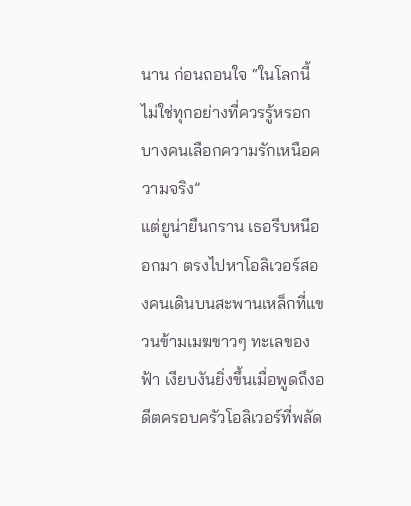นาน ก่อนถอนใจ “ในโลกนี้ ไม่ใช่ทุกอย่างที่ควรรู้หรอก บางคนเลือกความรักเหนือความจริง”
แต่ยูน่ายืนกราน เธอรีบหนีออกมา ตรงไปหาโอลิเวอร์สองคนเดินบนสะพานเหล็กที่แขวนข้ามเมฆขาวๆ ทะเลของฟ้า เงียบงันยิ่งขึ้นเมื่อพูดถึงอดีตครอบครัวโอลิเวอร์ที่พลัด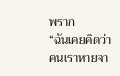พราก
“ฉันเคยคิดว่าคนเราหายจา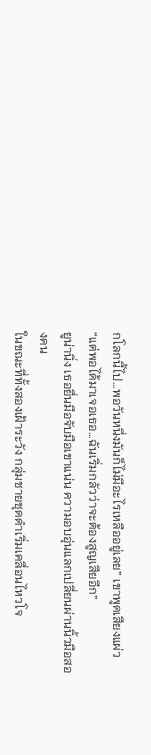กโลกนี้ไป…พอวันหนึ่งมันก็ไม่มีอะไรเหลืออยู่เลย” เขาพูดเสียงแผ่ว “แต่พอได้มาเจอเธอ…ฉันเริ่มกลัวว่าจะต้องสูญเสียอีก”
ยูน่านิ่ง เธอยื่นมือจับมือเขาแน่น ความอบอุ่นแลกเปลี่ยนผ่านนิ้วมือสองคน
ในขณะที่ทั้งสองเฝ้าระวัง กลุ่มชายชุดดำเริ่มเคลื่อนไหวโจ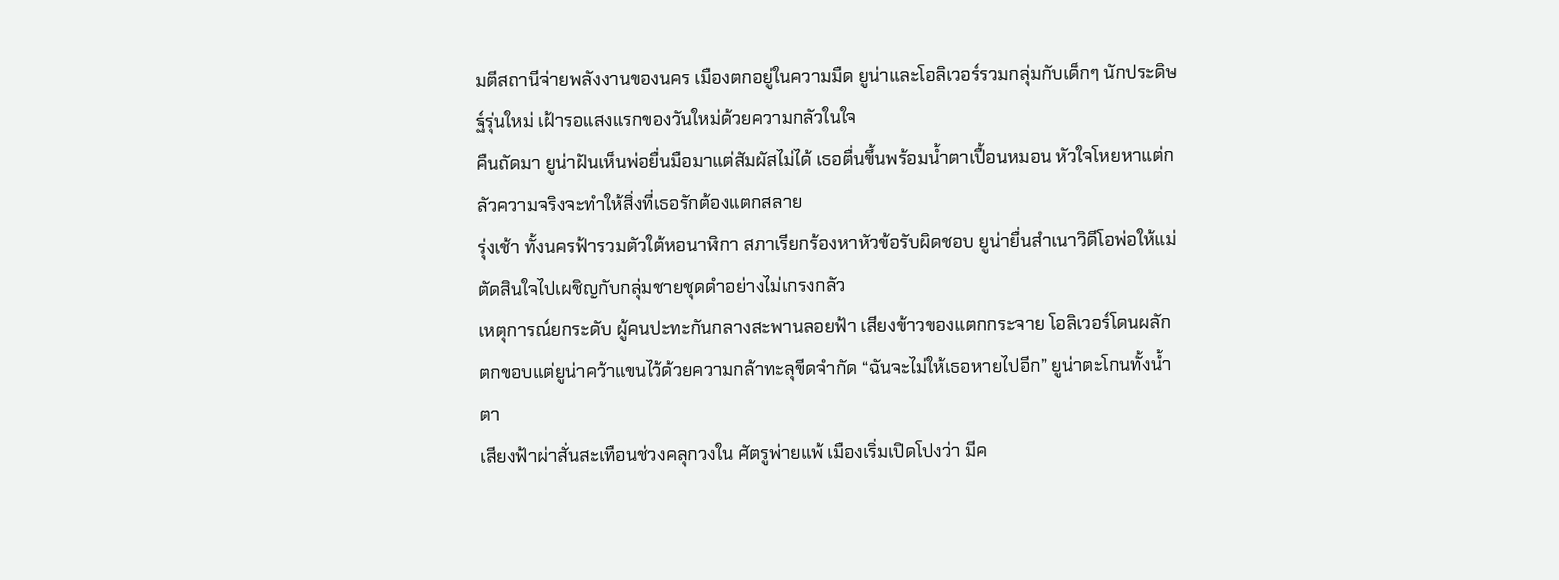มตีสถานีจ่ายพลังงานของนคร เมืองตกอยู่ในความมืด ยูน่าและโอลิเวอร์รวมกลุ่มกับเด็กๆ นักประดิษฐ์รุ่นใหม่ เฝ้ารอแสงแรกของวันใหม่ด้วยความกลัวในใจ
คืนถัดมา ยูน่าฝันเห็นพ่อยื่นมือมาแต่สัมผัสไม่ได้ เธอตื่นขึ้นพร้อมน้ำตาเปื้อนหมอน หัวใจโหยหาแต่กลัวความจริงจะทำให้สิ่งที่เธอรักต้องแตกสลาย
รุ่งเช้า ทั้งนครฟ้ารวมตัวใต้หอนาฬิกา สภาเรียกร้องหาหัวข้อรับผิดชอบ ยูน่ายื่นสำเนาวิดีโอพ่อให้แม่ ตัดสินใจไปเผชิญกับกลุ่มชายชุดดำอย่างไม่เกรงกลัว
เหตุการณ์ยกระดับ ผู้คนปะทะกันกลางสะพานลอยฟ้า เสียงข้าวของแตกกระจาย โอลิเวอร์โดนผลักตกขอบแต่ยูน่าคว้าแขนไว้ด้วยความกล้าทะลุขีดจำกัด “ฉันจะไม่ให้เธอหายไปอีก” ยูน่าตะโกนทั้งน้ำตา
เสียงฟ้าผ่าสั่นสะเทือนช่วงคลุกวงใน ศัตรูพ่ายแพ้ เมืองเริ่มเปิดโปงว่า มีค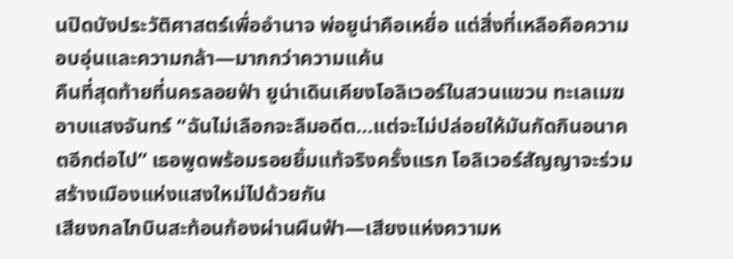นปิดบังประวัติศาสตร์เพื่ออำนาจ พ่อยูน่าคือเหยื่อ แต่สิ่งที่เหลือคือความอบอุ่นและความกล้า—มากกว่าความแค้น
คืนที่สุดท้ายที่นครลอยฟ้า ยูน่าเดินเคียงโอลิเวอร์ในสวนแขวน ทะเลเมฆอาบแสงจันทร์ “ฉันไม่เลือกจะลืมอดีต…แต่จะไม่ปล่อยให้มันกัดกินอนาคตอีกต่อไป” เธอพูดพร้อมรอยยิ้มแท้จริงครั้งแรก โอลิเวอร์สัญญาจะร่วมสร้างเมืองแห่งแสงใหม่ไปด้วยกัน
เสียงกลไกบินสะท้อนก้องผ่านผืนฟ้า—เสียงแห่งความห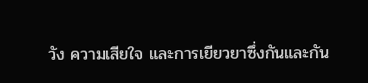วัง ความเสียใจ และการเยียวยาซึ่งกันและกัน